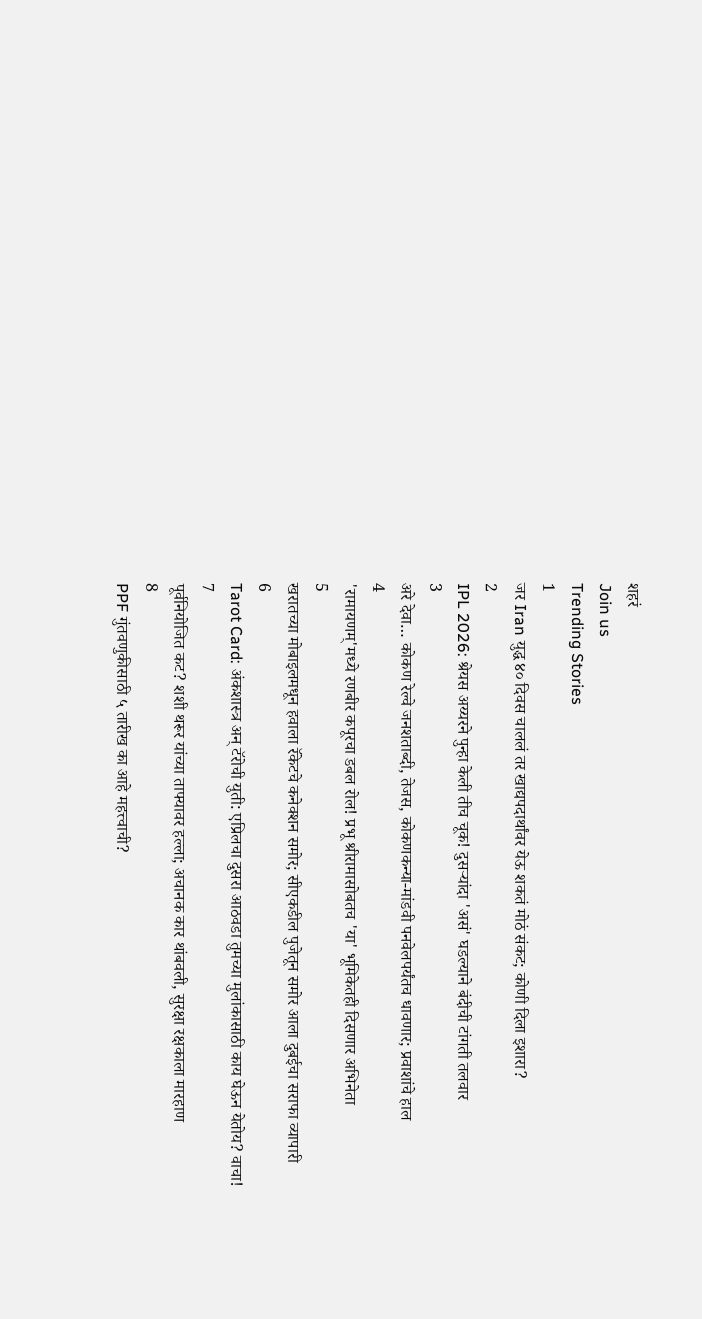शहरं
Join us
Trending Stories
1
जर Iran युद्ध ४० दिवस चाललं तर खाद्यपदार्थांवर येऊ शकतं मोठं संकट; कोणी दिला इशारा?
2
IPL 2026: श्रेयस अय्यरने पुन्हा केली तीच चूक! दुसऱ्यांदा 'असं' घडल्याने बंदीची टांगती तलवार
3
अरे देवा… कोकण रेल्वे जनशताब्दी, तेजस, कोकणकन्या-मांडवी पनवेलपर्यंतच धावणार; प्रवाशांचे हाल
4
'रामायणम्'मध्ये रणबीर कपूरचा डबल रोल! प्रभू श्रीरामासोबतच 'या' भूमिकेतही दिसणार अभिनेता
5
खरातच्या मोबाइलमधून हवाला रॅकेटचे कनेक्शन समोर; सीएकडील पुजेतून समोर आला दुबईचा सराफा व्यापारी
6
Tarot Card: अंकशास्त्र अन् टॅरोची युती: एप्रिलचा दुसरा आठवडा तुमच्या मुलांकासाठी काय घेऊन येतोय? वाचा!
7
पूर्वनियोजित कट? शशी थरूर यांच्या ताफ्यावर हल्ला; अचानक कार थांबवली, सुरक्षा रक्षकाला मारहाण
8
PPF गुंतवणुकीसाठी ५ तारीख का आहे महत्त्वाची?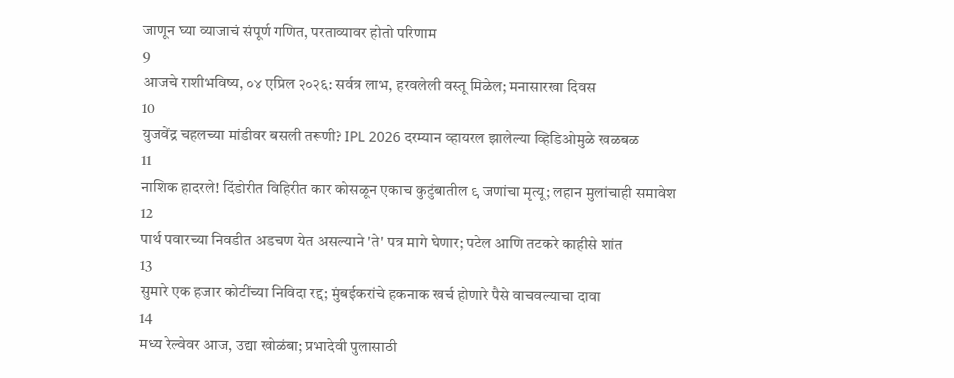जाणून घ्या व्याजाचं संपूर्ण गणित, परताव्यावर होतो परिणाम
9
आजचे राशीभविष्य, ०४ एप्रिल २०२६: सर्वत्र लाभ, हरवलेली वस्तू मिळेल; मनासारखा दिवस
10
युजवेंद्र चहलच्या मांडीवर बसली तरूणी? IPL 2026 दरम्यान व्हायरल झालेल्या व्हिडिओमुळे खळबळ
11
नाशिक हादरले! दिंडोरीत विहिरीत कार कोसळून एकाच कुटुंबातील ९ जणांचा मृत्यू; लहान मुलांचाही समावेश
12
पार्थ पवारच्या निवडीत अडचण येत असल्याने 'ते' पत्र मागे घेणार; पटेल आणि तटकरे काहीसे शांत
13
सुमारे एक हजार कोटींच्या निविदा रद्द; मुंबईकरांचे हकनाक खर्च होणारे पैसे वाचवल्याचा दावा
14
मध्य रेल्वेवर आज, उद्या खोळंबा; प्रभादेवी पुलासाठी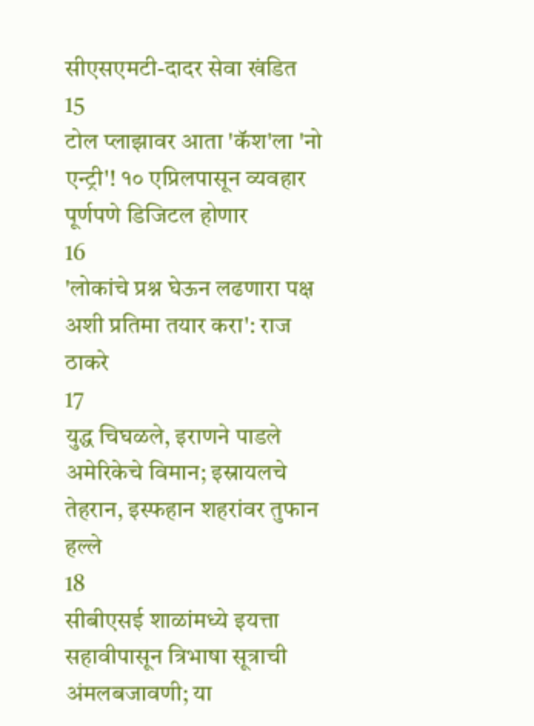सीएसएमटी-दादर सेवा खंडित
15
टोल प्लाझावर आता 'कॅश'ला 'नो एन्ट्री'! १० एप्रिलपासून व्यवहार पूर्णपणे डिजिटल होणार
16
'लोकांचे प्रश्न घेऊन लढणारा पक्ष अशी प्रतिमा तयार करा': राज ठाकरे
17
युद्ध चिघळले, इराणने पाडले अमेरिकेचे विमान; इस्रायलचे तेहरान, इस्फहान शहरांवर तुफान हल्ले
18
सीबीएसई शाळांमध्ये इयत्ता सहावीपासून त्रिभाषा सूत्राची अंमलबजावणी; या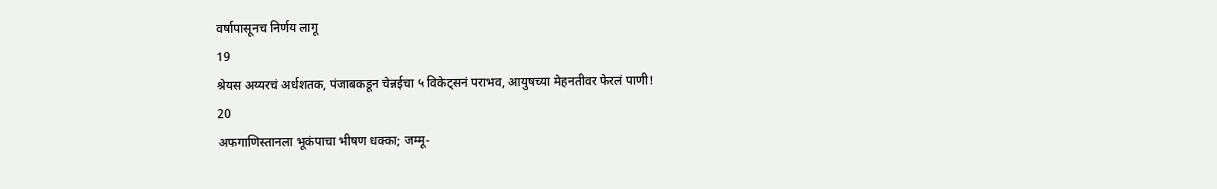वर्षापासूनच निर्णय लागू
19
श्रेयस अय्यरचं अर्धशतक, पंजाबकडून चेन्नईचा ५ विकेट्सनं पराभव, आयुषच्या मेहनतीवर फेरलं पाणी!
20
अफगाणिस्तानला भूकंपाचा भीषण धक्का; जम्मू-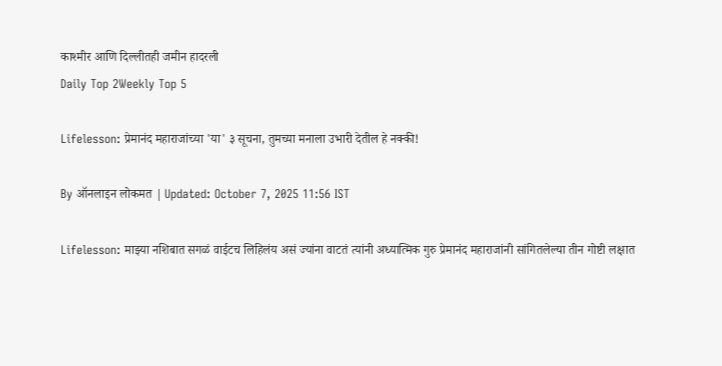काश्मीर आणि दिल्लीतही जमीन हादरली
Daily Top 2Weekly Top 5

Lifelesson: प्रेमानंद महाराजांच्या 'या' ३ सूचना, तुमच्या मनाला उभारी देतील हे नक्की!

By ऑनलाइन लोकमत | Updated: October 7, 2025 11:56 IST

Lifelesson: माझ्या नशिबात सगळं वाईटच लिहिलंय असं ज्यांना वाटतं त्यांनी अध्यात्मिक गुरु प्रेमानंद महाराजांनी सांगितलेल्या तीन गोष्टी लक्षात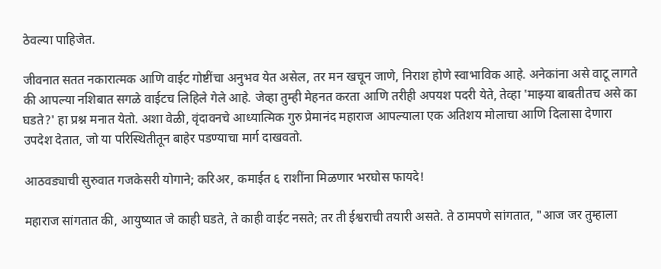ठेवल्या पाहिजेत.

जीवनात सतत नकारात्मक आणि वाईट गोष्टींचा अनुभव येत असेल, तर मन खचून जाणे, निराश होणे स्वाभाविक आहे. अनेकांना असे वाटू लागते की आपल्या नशिबात सगळे वाईटच लिहिले गेले आहे. जेव्हा तुम्ही मेहनत करता आणि तरीही अपयश पदरी येते, तेव्हा 'माझ्या बाबतीतच असे का घडते?' हा प्रश्न मनात येतो. अशा वेळी, वृंदावनचे आध्यात्मिक गुरु प्रेमानंद महाराज आपल्याला एक अतिशय मोलाचा आणि दिलासा देणारा उपदेश देतात, जो या परिस्थितीतून बाहेर पडण्याचा मार्ग दाखवतो.

आठवड्याची सुरुवात गजकेसरी योगाने; करिअर, कमाईत ६ राशींना मिळणार भरघोस फायदे!

महाराज सांगतात की, आयुष्यात जे काही घडते, ते काही वाईट नसते; तर ती ईश्वराची तयारी असते. ते ठामपणे सांगतात, "आज जर तुम्हाला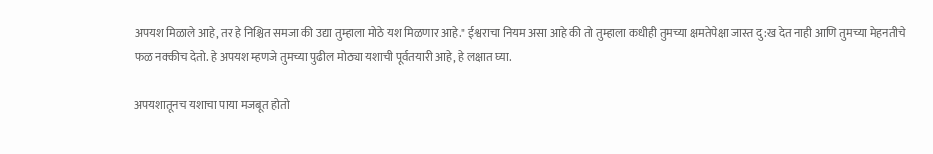अपयश मिळाले आहे, तर हे निश्चित समजा की उद्या तुम्हाला मोठे यश मिळणार आहे." ईश्वराचा नियम असा आहे की तो तुम्हाला कधीही तुमच्या क्षमतेपेक्षा जास्त दु:ख देत नाही आणि तुमच्या मेहनतीचे फळ नक्कीच देतो. हे अपयश म्हणजे तुमच्या पुढील मोठ्या यशाची पूर्वतयारी आहे, हे लक्षात घ्या.

अपयशातूनच यशाचा पाया मजबूत होतो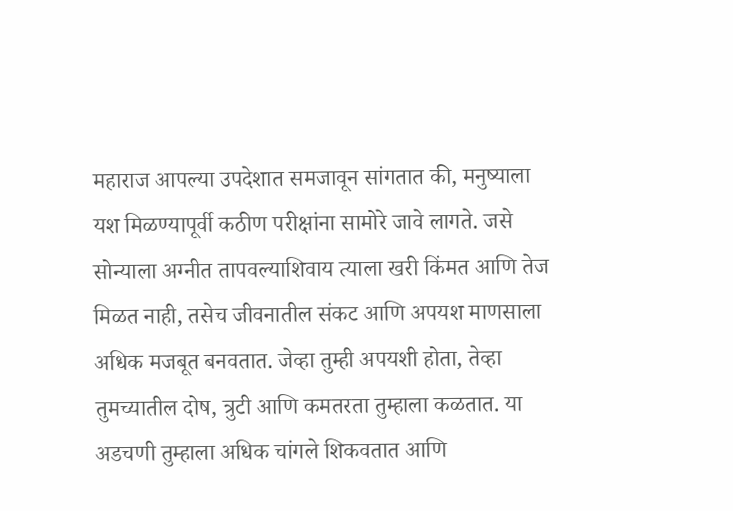महाराज आपल्या उपदेशात समजावून सांगतात की, मनुष्याला यश मिळण्यापूर्वी कठीण परीक्षांना सामोरे जावे लागते. जसे सोन्याला अग्नीत तापवल्याशिवाय त्याला खरी किंमत आणि तेज मिळत नाही, तसेच जीवनातील संकट आणि अपयश माणसाला अधिक मजबूत बनवतात. जेव्हा तुम्ही अपयशी होता, तेव्हा तुमच्यातील दोष, त्रुटी आणि कमतरता तुम्हाला कळतात. या अडचणी तुम्हाला अधिक चांगले शिकवतात आणि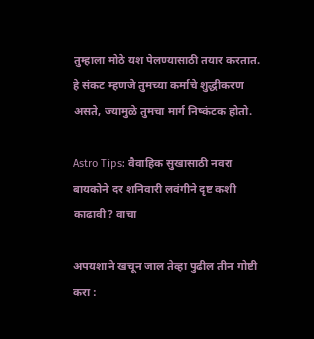तुम्हाला मोठे यश पेलण्यासाठी तयार करतात. हे संकट म्हणजे तुमच्या कर्माचे शुद्धीकरण असते, ज्यामुळे तुमचा मार्ग निष्कंटक होतो.

Astro Tips: वैवाहिक सुखासाठी नवरा बायकोने दर शनिवारी लवंगीने दृष्ट कशी काढावी? वाचा

अपयशाने खचून जाल तेव्हा पुढील तीन गोष्टी करा :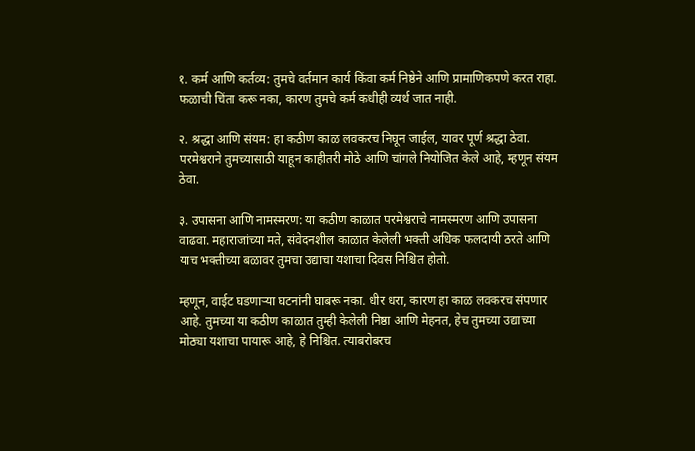१. कर्म आणि कर्तव्य: तुमचे वर्तमान कार्य किंवा कर्म निष्ठेने आणि प्रामाणिकपणे करत राहा. फळाची चिंता करू नका, कारण तुमचे कर्म कधीही व्यर्थ जात नाही.

२. श्रद्धा आणि संयम: हा कठीण काळ लवकरच निघून जाईल, यावर पूर्ण श्रद्धा ठेवा. परमेश्वराने तुमच्यासाठी याहून काहीतरी मोठे आणि चांगले नियोजित केले आहे, म्हणून संयम ठेवा.

३. उपासना आणि नामस्मरण: या कठीण काळात परमेश्वराचे नामस्मरण आणि उपासना वाढवा. महाराजांच्या मते, संवेदनशील काळात केलेली भक्ती अधिक फलदायी ठरते आणि याच भक्तीच्या बळावर तुमचा उद्याचा यशाचा दिवस निश्चित होतो.

म्हणून, वाईट घडणाऱ्या घटनांनी घाबरू नका. धीर धरा, कारण हा काळ लवकरच संपणार आहे. तुमच्या या कठीण काळात तुम्ही केलेली निष्ठा आणि मेहनत, हेच तुमच्या उद्याच्या मोठ्या यशाचा पायारू आहे, हे निश्चित. त्याबरोबरच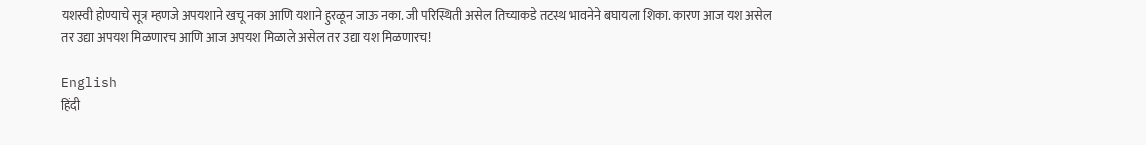यशस्वी होण्याचे सूत्र म्हणजे अपयशाने खचू नका आणि यशाने हुरळून जाऊ नका. जी परिस्थिती असेल तिच्याकडे तटस्थ भावनेने बघायला शिका. कारण आज यश असेल तर उद्या अपयश मिळणारच आणि आज अपयश मिळाले असेल तर उद्या यश मिळणारच!

English
हिंदी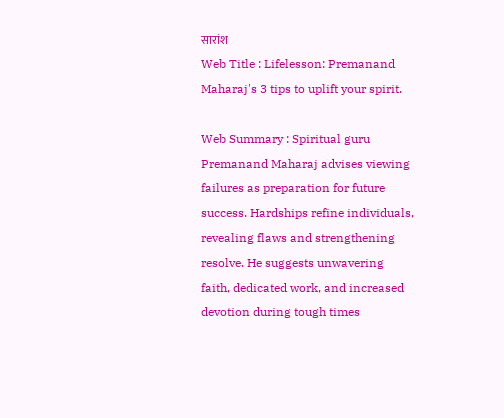सारांश
Web Title : Lifelesson: Premanand Maharaj's 3 tips to uplift your spirit.

Web Summary : Spiritual guru Premanand Maharaj advises viewing failures as preparation for future success. Hardships refine individuals, revealing flaws and strengthening resolve. He suggests unwavering faith, dedicated work, and increased devotion during tough times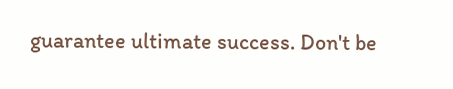guarantee ultimate success. Don't be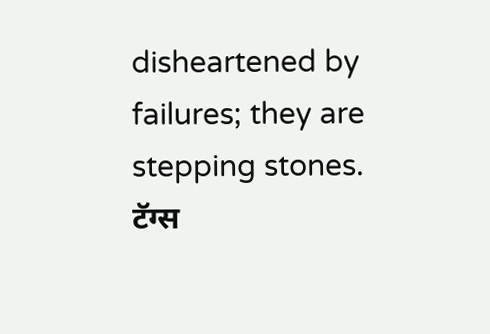disheartened by failures; they are stepping stones.
टॅग्स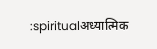:spiritualअध्यात्मिक